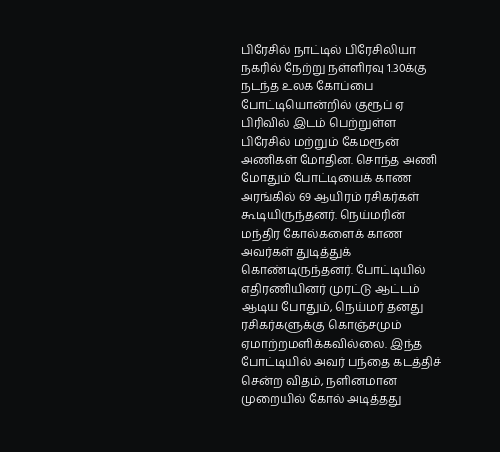பிரேசில் நாட்டில் பிரேசிலியா நகரில் நேற்று நள்ளிரவு 1.30க்கு நடந்த உலக கோப்பை போட்டியொன்றில் குரூப் ஏ பிரிவில் இடம் பெற்றுள்ள பிரேசில் மற்றும் கேமரூன் அணிகள் மோதின. சொந்த அணி மோதும் போட்டியைக் காண அரங்கில் 69 ஆயிரம் ரசிகர்கள் கூடியிருந்தனர். நெய்மரின் மந்திர கோல்களைக் காண அவர்கள் துடித்துக் கொண்டிருந்தனர். போட்டியில் எதிரணியினர் முரட்டு ஆட்டம் ஆடிய போதும், நெய்மர் தனது ரசிகர்களுக்கு கொஞ்சமும் ஏமாற்றமளிக்கவில்லை. இந்த போட்டியில் அவர் பந்தை கடத்திச் சென்ற விதம், நளினமான முறையில் கோல் அடித்தது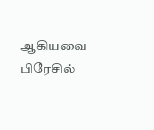ஆகியவை பிரேசில்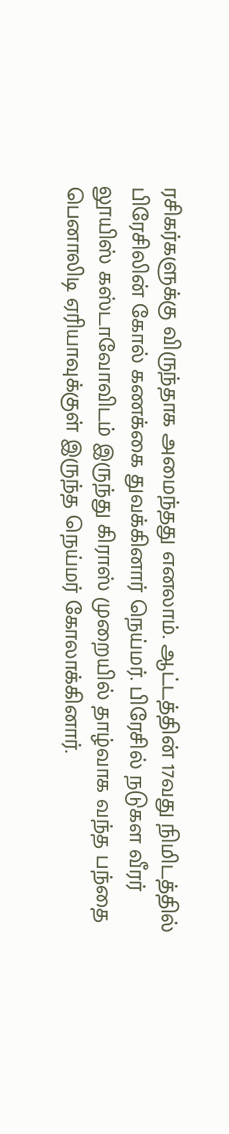ரசிகர்களுக்கு விருந்தாக அமைந்தது எனலாம். ஆட்டத்தின் 17வது நிமிடத்தில் பிரேசிலின் கோல் கணக்கை துவக்கினார் நெய்மர். பிரேசில் நடுகள வீரர் லூயிஸ் கஸ்டாவோவிடம் இருந்து கிராஸ் முறையில் தாழ்வாக வந்த பந்தை பெனாலிடி ஏரியாவுக்குள் இருந்த நெய்மர் கோலாக்கினார்.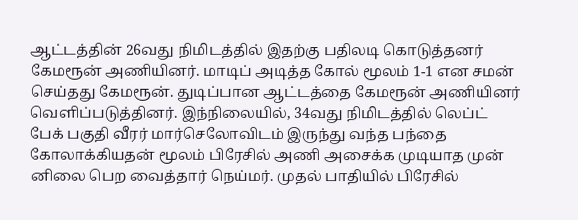ஆட்டத்தின் 26வது நிமிடத்தில் இதற்கு பதிலடி கொடுத்தனர் கேமரூன் அணியினர். மாடிப் அடித்த கோல் மூலம் 1-1 என சமன் செய்தது கேமரூன். துடிப்பான ஆட்டத்தை கேமரூன் அணியினர் வெளிப்படுத்தினர். இந்நிலையில், 34வது நிமிடத்தில் லெப்ட் பேக் பகுதி வீரர் மார்செலோவிடம் இருந்து வந்த பந்தை கோலாக்கியதன் மூலம் பிரேசில் அணி அசைக்க முடியாத முன் னிலை பெற வைத்தார் நெய்மர். முதல் பாதியில் பிரேசில்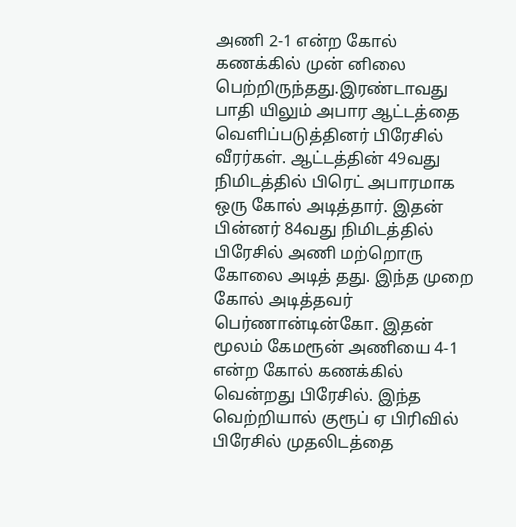அணி 2-1 என்ற கோல் கணக்கில் முன் னிலை பெற்றிருந்தது.இரண்டாவது பாதி யிலும் அபார ஆட்டத்தை வெளிப்படுத்தினர் பிரேசில் வீரர்கள். ஆட்டத்தின் 49வது நிமிடத்தில் பிரெட் அபாரமாக ஒரு கோல் அடித்தார். இதன் பின்னர் 84வது நிமிடத்தில் பிரேசில் அணி மற்றொரு கோலை அடித் தது. இந்த முறை கோல் அடித்தவர் பெர்ணான்டின்கோ. இதன் மூலம் கேமரூன் அணியை 4-1 என்ற கோல் கணக்கில் வென்றது பிரேசில். இந்த வெற்றியால் குரூப் ஏ பிரிவில் பிரேசில் முதலிடத்தை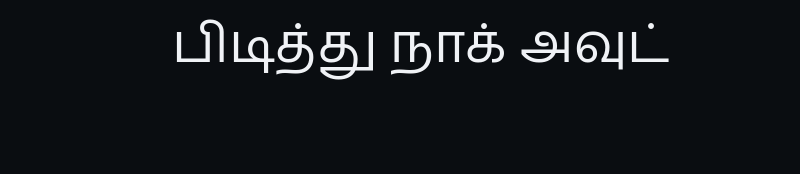பிடித்து நாக் அவுட்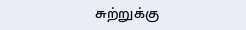சுற்றுக்கு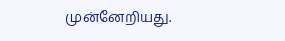முன்னேறியது.